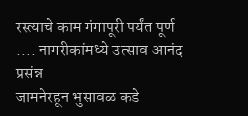रस्त्याचे काम गंगापूरी पर्यंत पूर्ण .... नागरीकांमध्ये उत्साव आनंद प्रसंन्न
जामनेरहून भुसावळ कडे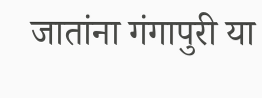जातांना गंगापुरी या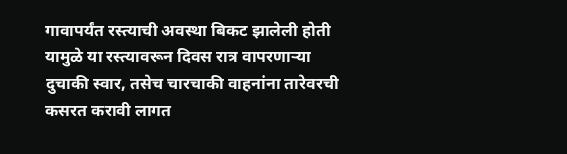गावापर्यंत रस्त्याची अवस्था बिकट झालेली होती यामुळे या रस्त्यावरून दिवस रात्र वापरणाऱ्या दुचाकी स्वार, तसेच चारचाकी वाहनांना तारेवरची कसरत करावी लागत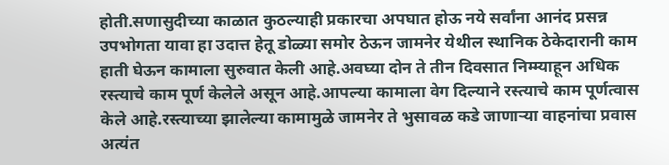होती.सणासुदीच्या काळात कुठल्याही प्रकारचा अपघात होऊ नये सर्वांना आनंद प्रसन्न उपभोगता यावा हा उदात्त हेतू डोळ्या समोर ठेऊन जामनेर येथील स्थानिक ठेकेदारानी काम हाती घेऊन कामाला सुरुवात केली आहे.अवघ्या दोन ते तीन दिवसात निम्म्याहून अधिक रस्त्याचे काम पूर्ण केलेले असून आहे.आपल्या कामाला वेग दिल्याने रस्त्याचे काम पूर्णत्वास केले आहे.रस्त्याच्या झालेल्या कामामुळे जामनेर ते भुसावळ कडे जाणाऱ्या वाहनांचा प्रवास अत्यंत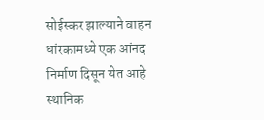सोईस्कर झाल्याने वाहन धांरकामध्ये एक आंनद निर्माण दिसून येत आहे स्थानिक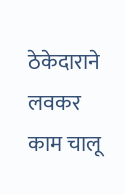ठेकेदाराने लवकर काम चालू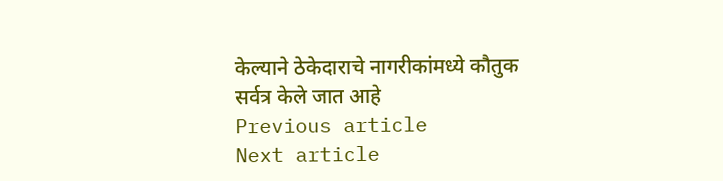केल्याने ठेकेदाराचे नागरीकांमध्ये कौतुक सर्वत्र केले जात आहे
Previous article
Next article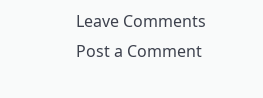Leave Comments
Post a Comment